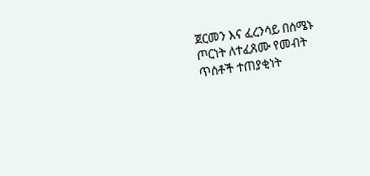ጀርመን እና ፈረንሳይ በሰሜኑ ጦርነት ለተፈጸሙ የመብት ጥሰቶች ተጠያቂነት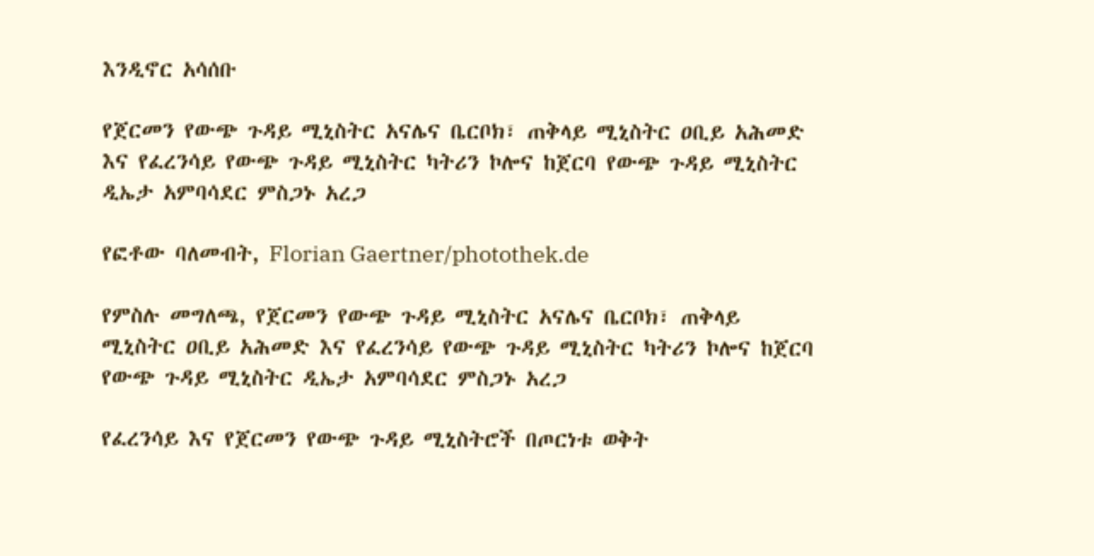እንዲኖር አሳሰቡ

የጀርመን የውጭ ጉዳይ ሚኒስትር አናሌና ቤርቦክ፣ ጠቅላይ ሚኒስትር ዐቢይ አሕመድ እና የፈረንሳይ የውጭ ጉዳይ ሚኒስትር ካትሪን ኮሎና ከጀርባ የውጭ ጉዳይ ሚኒስትር ዲኤታ አምባሳደር ምስጋኑ አረጋ

የፎቶው ባለመብት, Florian Gaertner/photothek.de

የምስሉ መግለጫ, የጀርመን የውጭ ጉዳይ ሚኒስትር አናሌና ቤርቦክ፣ ጠቅላይ ሚኒስትር ዐቢይ አሕመድ እና የፈረንሳይ የውጭ ጉዳይ ሚኒስትር ካትሪን ኮሎና ከጀርባ የውጭ ጉዳይ ሚኒስትር ዲኤታ አምባሳደር ምስጋኑ አረጋ

የፈረንሳይ እና የጀርመን የውጭ ጉዳይ ሚኒስትሮች በጦርነቱ ወቅት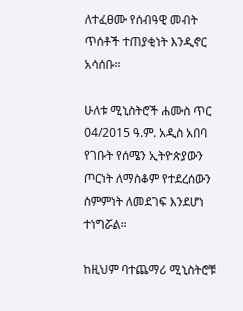ለተፈፀሙ የሰብዓዊ መብት ጥሰቶች ተጠያቂነት እንዲኖር አሳሰቡ።

ሁለቱ ሚኒስትሮች ሐሙስ ጥር 04/2015 ዓ.ም. አዲስ አበባ የገቡት የሰሜን ኢትዮጵያውን ጦርነት ለማስቆም የተደረሰውን ስምምነት ለመደገፍ እንደሆነ ተነግሯል።

ከዚህም ባተጨማሪ ሚኒስትሮቹ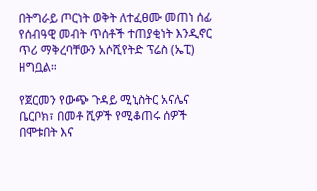በትግራይ ጦርነት ወቅት ለተፈፀሙ መጠነ ሰፊ የሰብዓዊ መብት ጥሰቶች ተጠያቂነት እንዲኖር ጥሪ ማቅረባቸውን አሶሺየትድ ፕሬስ (ኤፒ) ዘግቧል።

የጀርመን የውጭ ጉዳይ ሚኒስትር አናሌና ቤርቦክ፣ በመቶ ሺዎች የሚቆጠሩ ሰዎች በሞቱበት እና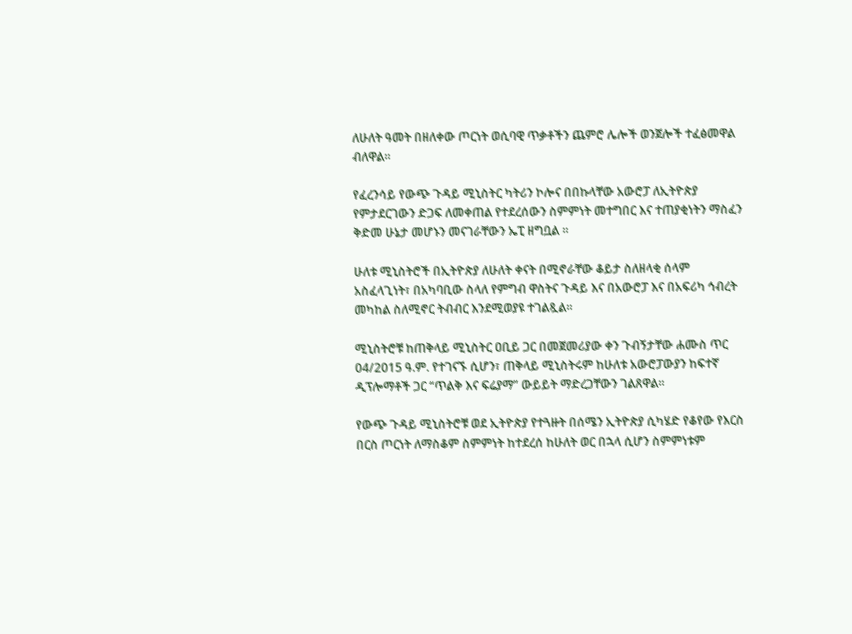ለሁለት ዓመት በዘለቀው ጦርነት ወሲባዊ ጥቃቶችን ጨምሮ ሌሎች ወንጀሎች ተፈፅመዋል ብለዋል።

የፈረንሳይ የውጭ ጉዳይ ሚኒስትር ካትሪን ኮሎና በበኩላቸው አውሮፓ ለኢትዮጵያ የምታደርገውን ድጋፍ ለመቀጠል የተደረሰውን ስምምነት መተግበር እና ተጠያቂነትን ማስፈን ቅድመ ሁኔታ መሆኑን መናገራቸውን ኤፒ ዘግቧል ።

ሁለቱ ሚኒስትሮች በኢትዮጵያ ለሁለት ቀናት በሚኖራቸው ቆይታ ስለዘላቂ ሰላም አስፈላጊነት፣ በአካባቢው ስላለ የምግብ ዋስትና ጉዳይ እና በአውሮፓ እና በአፍሪካ ኅብረት መካከል ስለሚኖር ትብብር እንደሚወያዩ ተገልጿል።

ሚኒስትሮቹ ከጠቅላይ ሚኒስትር ዐቢይ ጋር በመጀመሪያው ቀን ጉብኝታቸው ሐሙስ ጥር 04/2015 ዓ.ም. የተገናኙ ሲሆን፣ ጠቅላይ ሚኒስትሩም ከሁለቱ አውሮፓውያን ከፍተኛ ዲፕሎማቶች ጋር “ጥልቅ እና ፍሬያማ” ውይይት ማድረጋቸውን ገልጸዋል።

የውጭ ጉዳይ ሚኒስትሮቹ ወደ ኢትዮጵያ የተጓዙት በሰሜን ኢትዮጵያ ሲካሄድ የቆየው የእርስ በርስ ጦርነት ለማስቆም ስምምነት ከተደረሰ ከሁለት ወር በኋላ ሲሆን ስምምነቱም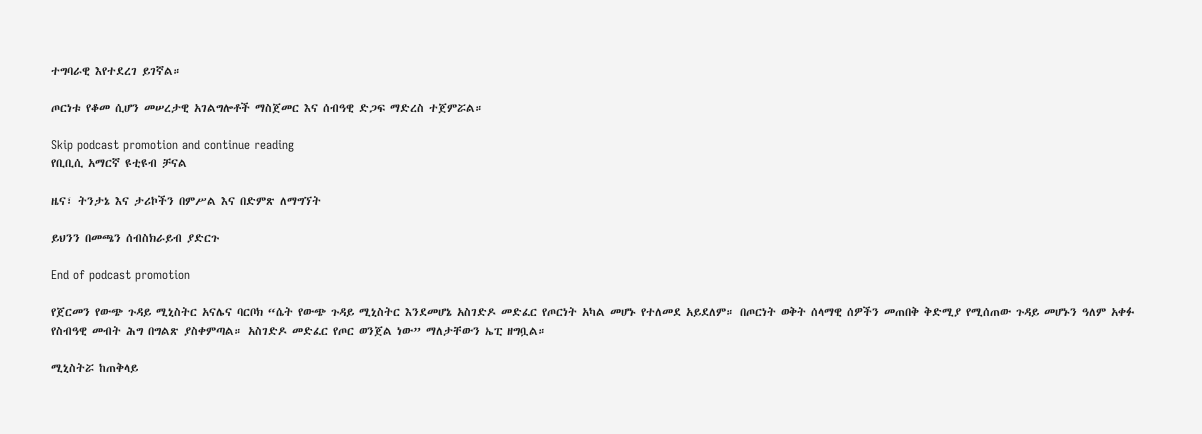ተግባራዊ እየተደረገ ይገኛል።

ጦርነቱ የቆመ ሲሆን መሠረታዊ አገልግሎቶች ማስጀመር እና ሰብዓዊ ድጋፍ ማድረስ ተጀምሯል።

Skip podcast promotion and continue reading
የቢቢሲ አማርኛ ዩቲዩብ ቻናል

ዜና፣ ትንታኔ እና ታሪኮችን በምሥል እና በድምጽ ለማግኘት

ይህንን በመጫን ሰብስክራይብ ያድርጉ

End of podcast promotion

የጀርመን የውጭ ጉዳይ ሚኒስትር አናሌና ባርቦክ “ሴት የውጭ ጉዳይ ሚኒስትር እንደመሆኔ አስገድዶ መድፈር የጦርነት አካል መሆኑ የተለመደ አይደለም። በጦርነት ወቅት ሰላማዊ ሰዎችን መጠበቅ ቅድሚያ የሚሰጠው ጉዳይ መሆኑን ዓለም አቀፉ የስብዓዊ መብት ሕግ በግልጽ ያስቀምጣል። አስገድዶ መድፈር የጦር ወንጀል ነው” ማለታቸውን ኤፒ ዘግቧል።

ሚኒስትሯ ከጠቅላይ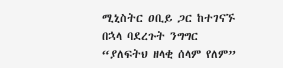ሚኒስትር ዐቢይ ጋር ከተገናኙ በኋላ ባደረጉት ንግግር “ያለፍትህ ዘላቂ ሰላም የለም”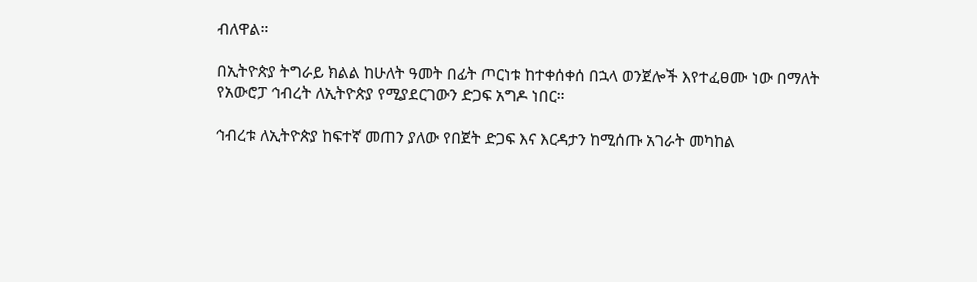ብለዋል።

በኢትዮጵያ ትግራይ ክልል ከሁለት ዓመት በፊት ጦርነቱ ከተቀሰቀሰ በኋላ ወንጀሎች እየተፈፀሙ ነው በማለት የአውሮፓ ኅብረት ለኢትዮጵያ የሚያደርገውን ድጋፍ አግዶ ነበር።

ኅብረቱ ለኢትዮጵያ ከፍተኛ መጠን ያለው የበጀት ድጋፍ እና እርዳታን ከሚሰጡ አገራት መካከል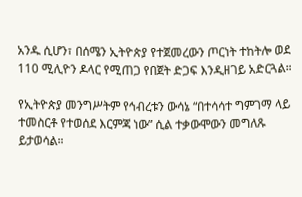አንዱ ሲሆን፣ በሰሜን ኢትዮጵያ የተጀመረውን ጦርነት ተከትሎ ወደ 110 ሚሊዮን ዶላር የሚጠጋ የበጀት ድጋፍ እንዲዘገይ አድርጓል።

የኢትዮጵያ መንግሥትም የኅብረቱን ውሳኔ “በተሳሳተ ግምገማ ላይ ተመስርቶ የተወሰደ እርምጃ ነው” ሲል ተቃውሞውን መግለጹ ይታወሳል።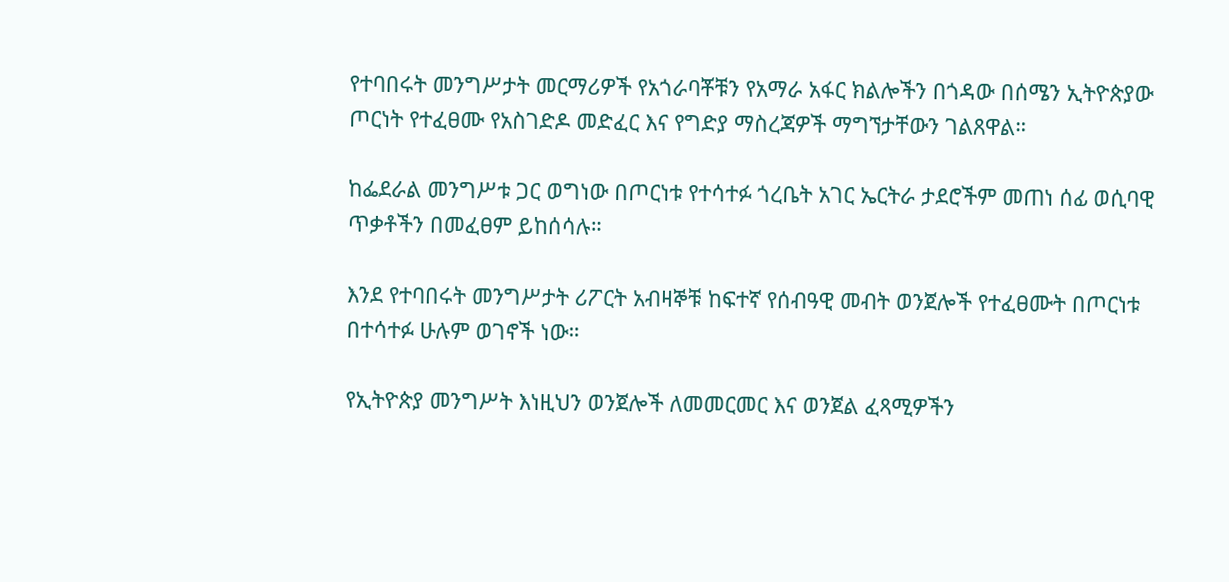የተባበሩት መንግሥታት መርማሪዎች የአጎራባቾቹን የአማራ አፋር ክልሎችን በጎዳው በሰሜን ኢትዮጵያው ጦርነት የተፈፀሙ የአስገድዶ መድፈር እና የግድያ ማስረጃዎች ማግኘታቸውን ገልጸዋል።

ከፌደራል መንግሥቱ ጋር ወግነው በጦርነቱ የተሳተፉ ጎረቤት አገር ኤርትራ ታደሮችም መጠነ ሰፊ ወሲባዊ ጥቃቶችን በመፈፀም ይከሰሳሉ።

እንደ የተባበሩት መንግሥታት ሪፖርት አብዛኞቹ ከፍተኛ የሰብዓዊ መብት ወንጀሎች የተፈፀሙት በጦርነቱ በተሳተፉ ሁሉም ወገኖች ነው።

የኢትዮጵያ መንግሥት እነዚህን ወንጀሎች ለመመርመር እና ወንጀል ፈጻሚዎችን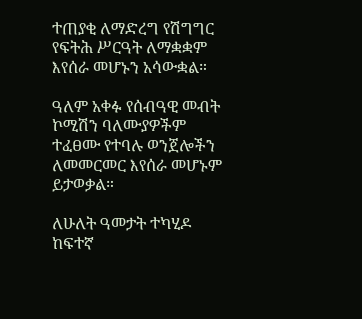ተጠያቂ ለማድረግ የሽግግር የፍትሕ ሥርዓት ለማቋቋም እየሰራ መሆኑን አሳውቋል።

ዓለም አቀፉ የሰብዓዊ መብት ኮሚሽን ባለሙያዎችም ተፈፀሙ የተባሉ ወንጀሎችን ለመመርመር እየሰራ መሆኑም ይታወቃል።

ለሁለት ዓመታት ተካሂዶ ከፍተኛ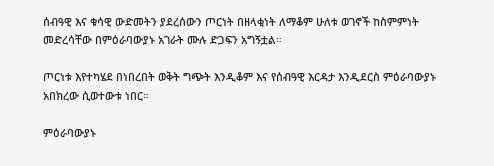ሰብዓዊ እና ቁሳዊ ውድመትን ያደረሰውን ጦርነት በዘላቂነት ለማቆም ሁለቱ ወገኖች ከስምምነት መድረሳቸው በምዕራባውያኑ አገራት ሙሉ ድጋፍን አግኝቷል።

ጦርነቱ እየተካሄደ በነበረበት ወቅት ግጭት እንዲቆም እና የሰብዓዊ እርዳታ እንዲደርስ ምዕራባውያኑ አበክረው ሲወተውቱ ነበር።

ምዕራባውያኑ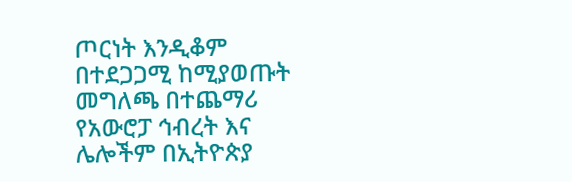ጦርነት እንዲቆም በተደጋጋሚ ከሚያወጡት መግለጫ በተጨማሪ የአውሮፓ ኅብረት እና ሌሎችም በኢትዮጵያ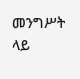መንግሥት ላይ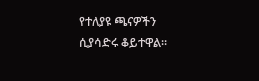የተለያዩ ጫናዎችን ሲያሳድሩ ቆይተዋል።